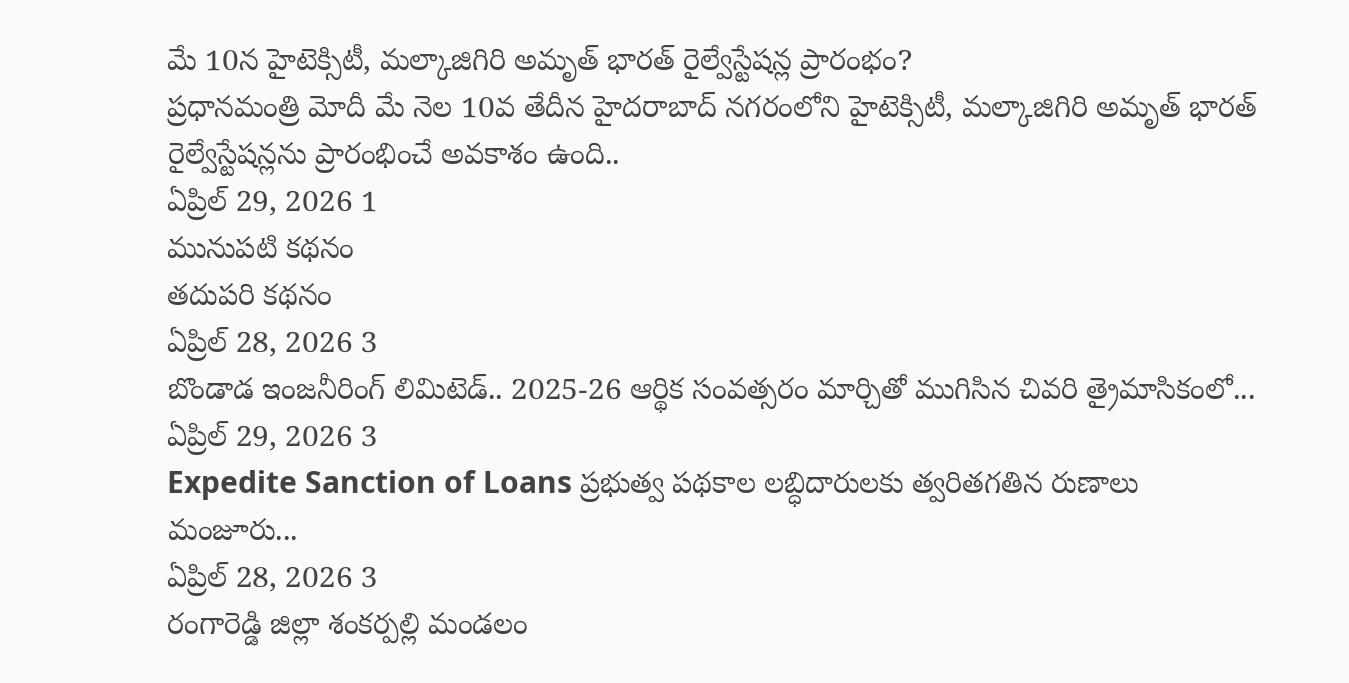మే 10న హైటెక్సిటీ, మల్కాజిగిరి అమృత్ భారత్ రైల్వేస్టేషన్ల ప్రారంభం?
ప్రధానమంత్రి మోదీ మే నెల 10వ తేదీన హైదరాబాద్ నగరంలోని హైటెక్సిటీ, మల్కాజిగిరి అమృత్ భారత్ రైల్వేస్టేషన్లను ప్రారంభించే అవకాశం ఉంది..
ఏప్రిల్ 29, 2026 1
మునుపటి కథనం
తదుపరి కథనం
ఏప్రిల్ 28, 2026 3
బొండాడ ఇంజనీరింగ్ లిమిటెడ్.. 2025-26 ఆర్థిక సంవత్సరం మార్చితో ముగిసిన చివరి త్రైమాసికంలో...
ఏప్రిల్ 29, 2026 3
Expedite Sanction of Loans ప్రభుత్వ పథకాల లబ్ధిదారులకు త్వరితగతిన రుణాలు మంజూరు...
ఏప్రిల్ 28, 2026 3
రంగారెడ్డి జిల్లా శంకర్పల్లి మండలం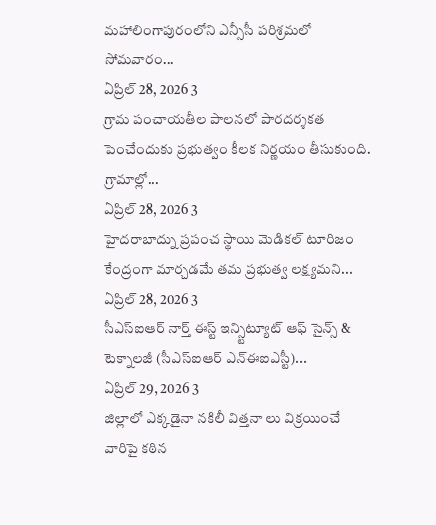మహాలింగాపురంలోని ఎన్సీసీ పరిశ్రమలో సోమవారం...
ఏప్రిల్ 28, 2026 3
గ్రామ పంచాయతీల పాలనలో పారదర్శకత పెంచేందుకు ప్రభుత్వం కీలక నిర్ణయం తీసుకుంది. గ్రామాల్లో...
ఏప్రిల్ 28, 2026 3
హైదరాబాద్ను ప్రపంచ స్థాయి మెడికల్ టూరిజం కేంద్రంగా మార్చడమే తమ ప్రభుత్వ లక్ష్యమని...
ఏప్రిల్ 28, 2026 3
సీఎస్ఐఆర్ నార్త్ ఈస్ట్ ఇన్స్టిట్యూట్ ఆఫ్ సైన్స్ & టెక్నాలజీ (సీఎస్ఐఆర్ ఎన్ఈఐఎస్టీ)...
ఏప్రిల్ 29, 2026 3
జిల్లాలో ఎక్కడైనా నకిలీ విత్తనా లు విక్రయించే వారిపై కఠిన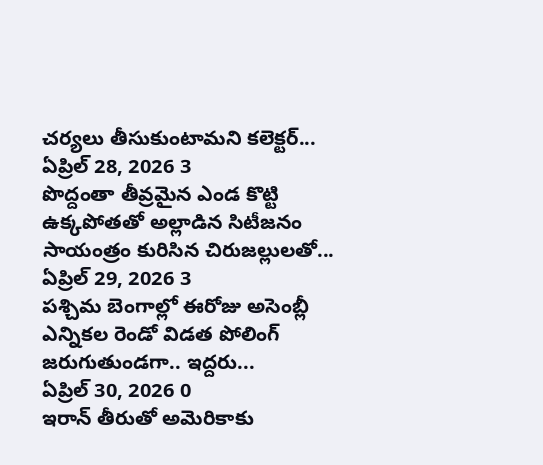చర్యలు తీసుకుంటామని కలెక్టర్...
ఏప్రిల్ 28, 2026 3
పొద్దంతా తీవ్రమైన ఎండ కొట్టి ఉక్కపోతతో అల్లాడిన సిటీజనం సాయంత్రం కురిసిన చిరుజల్లులతో...
ఏప్రిల్ 29, 2026 3
పశ్చిమ బెంగాల్లో ఈరోజు అసెంబ్లీ ఎన్నికల రెండో విడత పోలింగ్ జరుగుతుండగా.. ఇద్దరు...
ఏప్రిల్ 30, 2026 0
ఇరాన్ తీరుతో అమెరికాకు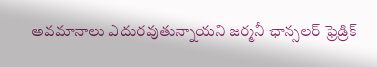అవమానాలు ఎదురవుతున్నాయని జర్మనీ ఛాన్సలర్ ఫ్రెడ్రిక్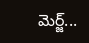మెర్జ్...